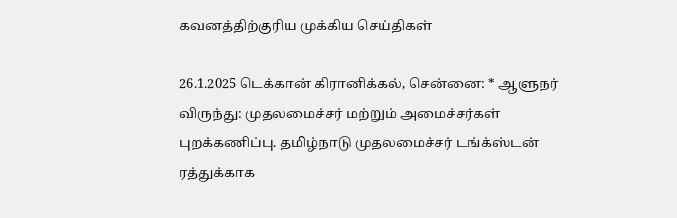கவனத்திற்குரிய முக்கிய செய்திகள்

26.1.2025 டெக்கான் கிரானிக்கல், சென்னை: * ஆளுநர் விருந்து: முதலமைச்சர் மற்றும் அமைச்சர்கள் புறக்கணிப்பு. தமிழ்நாடு முதலமைச்சர் டங்க்ஸ்டன் ரத்துக்காக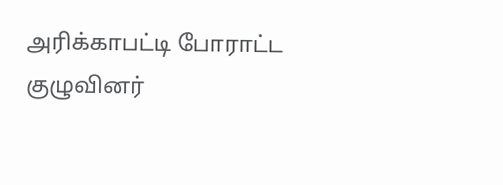அரிக்காபட்டி போராட்ட குழுவினர்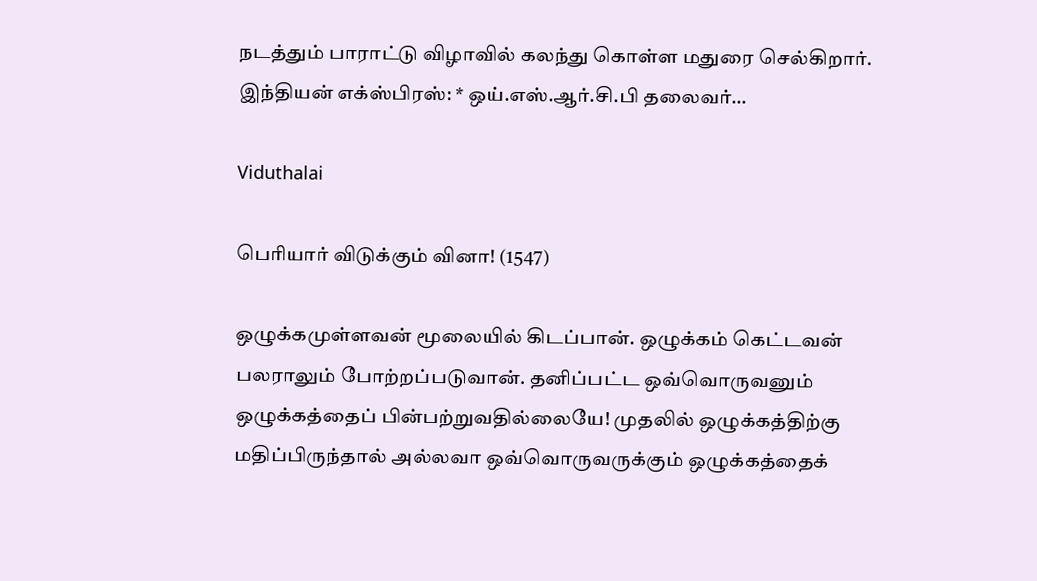நடத்தும் பாராட்டு விழாவில் கலந்து கொள்ள மதுரை செல்கிறார். இந்தியன் எக்ஸ்பிரஸ்: * ஒய்.எஸ்.ஆர்.சி.பி தலைவர்…

Viduthalai

பெரியார் விடுக்கும் வினா! (1547)

ஒழுக்கமுள்ளவன் மூலையில் கிடப்பான். ஒழுக்கம் கெட்டவன் பலராலும் போற்றப்படுவான். தனிப்பட்ட ஒவ்வொருவனும் ஒழுக்கத்தைப் பின்பற்றுவதில்லையே! முதலில் ஒழுக்கத்திற்கு மதிப்பிருந்தால் அல்லவா ஒவ்வொருவருக்கும் ஒழுக்கத்தைக்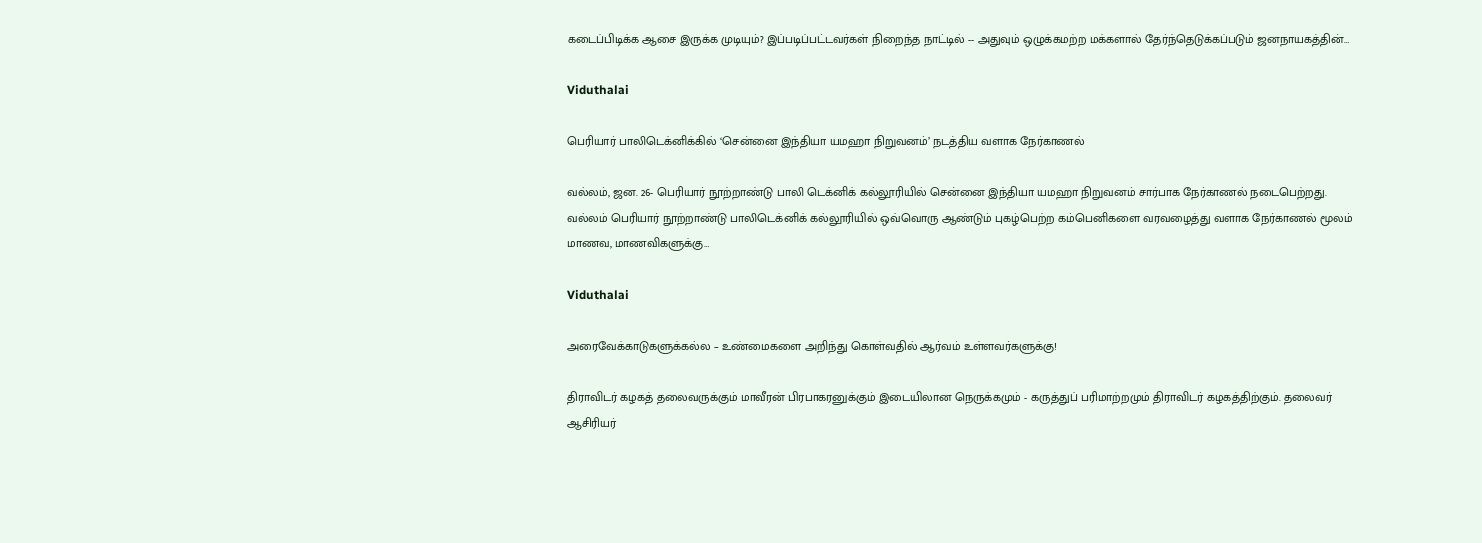கடைப்பிடிக்க ஆசை இருக்க முடியும்? இப்படிப்பட்டவர்கள் நிறைந்த நாட்டில் -- அதுவும் ஒழுக்கமற்ற மக்களால் தேர்ந்தெடுக்கப்படும் ஜனநாயகத்தின்…

Viduthalai

பெரியார் பாலிடெக்னிக்கில் ‘சென்னை இந்தியா யமஹா நிறுவனம்’ நடத்திய வளாக நேர்காணல்

வல்லம், ஜன. 26- பெரியார் நூற்றாண்டு பாலி டெக்னிக் கல்லூரியில் சென்னை இந்தியா யமஹா நிறுவனம் சார்பாக நேர்காணல் நடைபெற்றது. வல்லம் பெரியார் நூற்றாண்டு பாலிடெக்னிக் கல்லூரியில் ஒவ்வொரு ஆண்டும் புகழ்பெற்ற கம்பெனிகளை வரவழைத்து வளாக நேர்காணல் மூலம் மாணவ, மாணவிகளுக்கு…

Viduthalai

அரைவேக்காடுகளுக்கல்ல – உண்மைகளை அறிந்து கொள்வதில் ஆர்வம் உள்ளவர்களுக்கு!

திராவிடர் கழகத் தலைவருக்கும் மாவீரன் பிரபாகரனுக்கும் இடையிலான நெருக்கமும் - கருத்துப் பரிமாற்றமும் திராவிடர் கழகத்திற்கும். தலைவர் ஆசிரியர்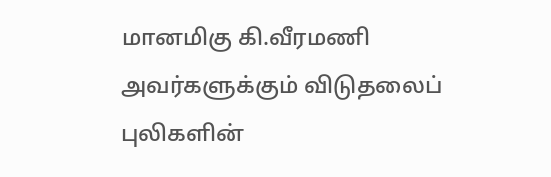மானமிகு கி.வீரமணி அவர்களுக்கும் விடுதலைப் புலிகளின்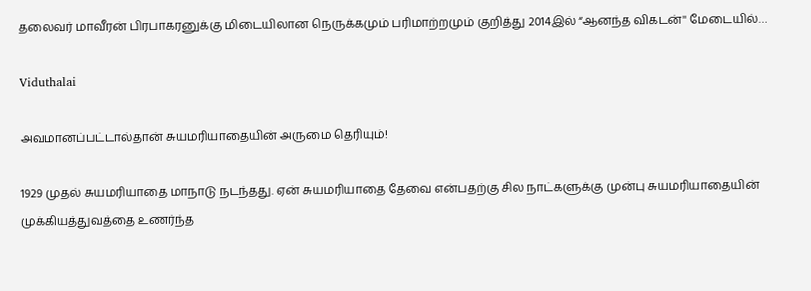தலைவர் மாவீரன் பிரபாகரனுக்கு மிடையிலான நெருக்கமும் பரிமாற்றமும் குறித்து 2014இல் “ஆனந்த விகடன்'' மேடையில்…

Viduthalai

அவமானப்பட்டால்தான் சுயமரியாதையின் அருமை தெரியும்!

1929 முதல் சுயமரியாதை மாநாடு நடந்தது. ஏன் சுயமரியாதை தேவை என்பதற்கு சில நாட்களுக்கு முன்பு சுயமரியாதையின் முக்கியத்துவத்தை உணர்ந்த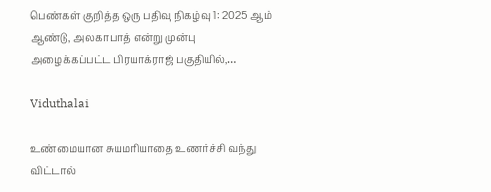பெண்கள் குறித்த ஒரு பதிவு நிகழ்வு 1: 2025 ஆம் ஆண்டு, அலகாபாத் என்று முன்பு அழைக்கப்பட்ட பிரயாக்ராஜ் பகுதியில்,…

Viduthalai

உண்மையான சுயமரியாதை உணர்ச்சி வந்து விட்டால்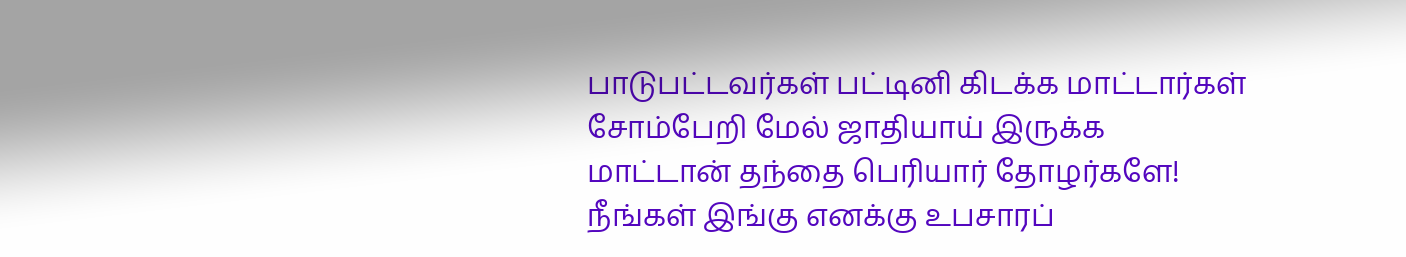பாடுபட்டவர்கள் பட்டினி கிடக்க மாட்டார்கள் சோம்பேறி மேல் ஜாதியாய் இருக்க மாட்டான் தந்தை பெரியார் தோழர்களே! நீங்கள் இங்கு எனக்கு உபசாரப்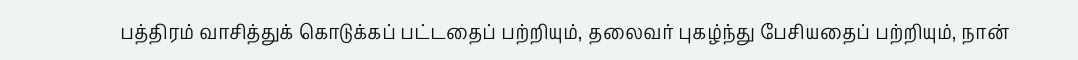பத்திரம் வாசித்துக் கொடுக்கப் பட்டதைப் பற்றியும், தலைவர் புகழ்ந்து பேசியதைப் பற்றியும், நான்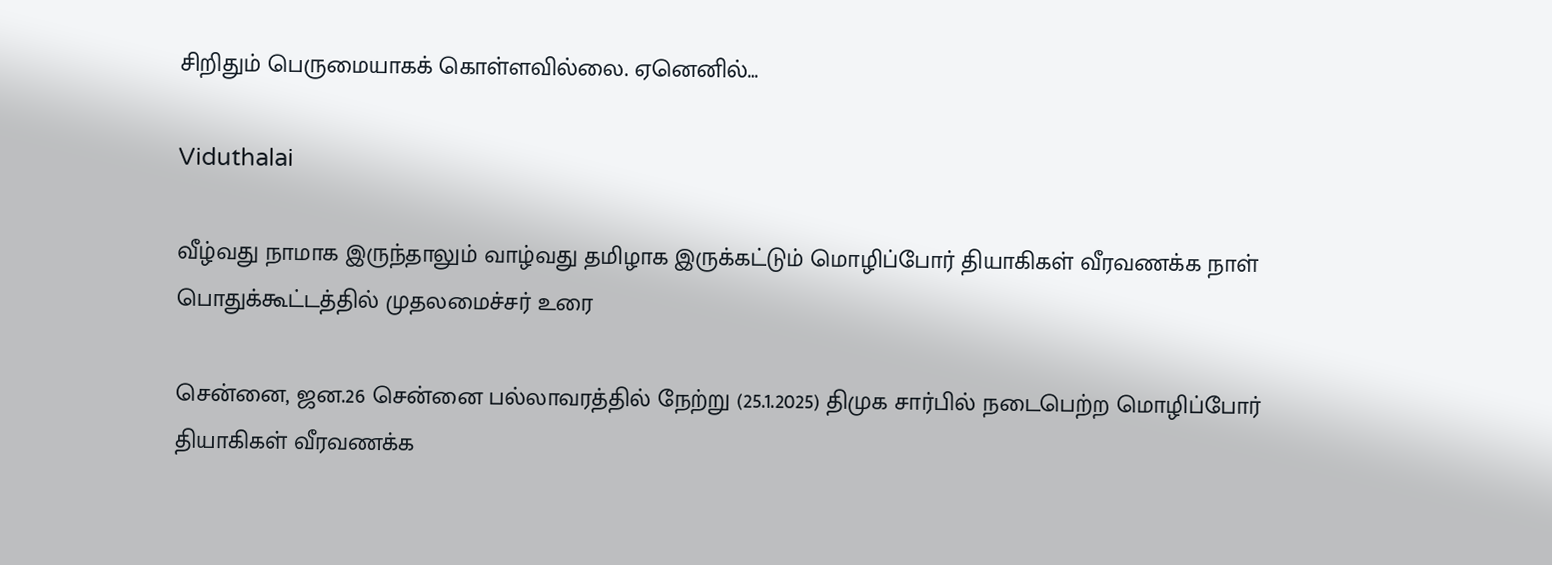சிறிதும் பெருமையாகக் கொள்ளவில்லை. ஏனெனில்…

Viduthalai

வீழ்வது நாமாக இருந்தாலும் வாழ்வது தமிழாக இருக்கட்டும் மொழிப்போர் தியாகிகள் வீரவணக்க நாள் பொதுக்கூட்டத்தில் முதலமைச்சர் உரை

சென்னை, ஜன.26 சென்னை பல்லாவரத்தில் நேற்று (25.1.2025) திமுக சார்பில் நடைபெற்ற மொழிப்போர் தியாகிகள் வீரவணக்க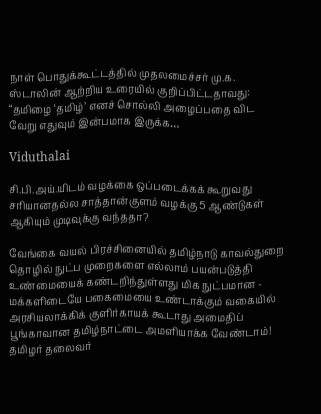நாள் பொதுக்கூட்டத்தில் முதலமைச்சர் மு.க. ஸ்டாலின் ஆற்றிய உரையில் குறிப்பிட்டதாவது: “தமிழை ‘தமிழ்’ எனச் சொல்லி அழைப்பதை விட வேறு எதுவும் இன்பமாக இருக்க…

Viduthalai

சி.பி.அய்.யிடம் வழக்கை ஒப்படைக்கக் கூறுவது சரியானதல்ல சாத்தான்குளம் வழக்கு 5 ஆண்டுகள் ஆகியும் முடிவுக்கு வந்ததா?

வேங்கை வயல் பிரச்சினையில் தமிழ்நாடு காவல்துறை தொழில் நுட்ப முறைகளை எல்லாம் பயன்படுத்தி உண்மையைக் கண்டறிந்துள்ளது மிக நுட்பமான - மக்களிடையே பகைமையை உண்டாக்கும் வகையில் அரசியலாக்கிக் குளிர்காயக் கூடாது அமைதிப் பூங்காவான தமிழ்நாட்டை அமளியாக்க வேண்டாம்! தமிழர் தலைவர்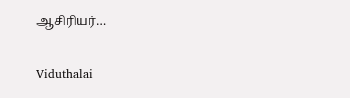ஆசிரியர்…

Viduthalai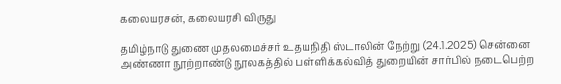கலையரசன், கலையரசி விருது

தமிழ்நாடு துணை முதலமைச்சர் உதயநிதி ஸ்டாலின் நேற்று (24.1.2025) சென்னை அண்ணா நூற்றாண்டு நூலகத்தில் பள்ளிக்கல்வித் துறையின் சார்பில் நடைபெற்ற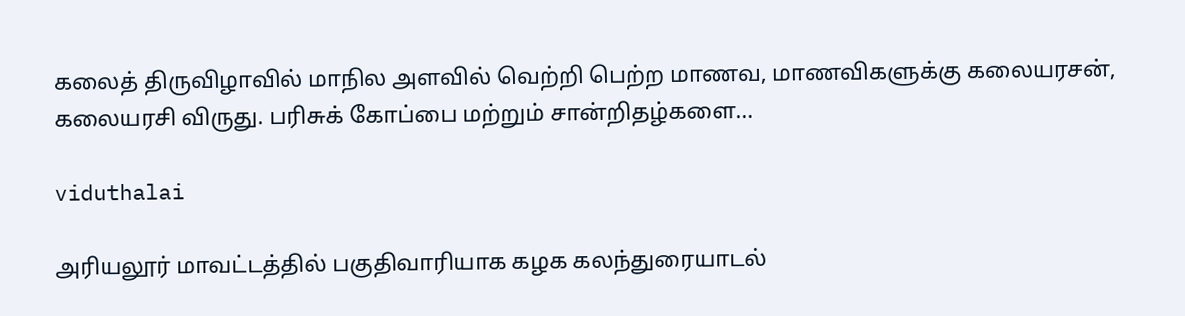கலைத் திருவிழாவில் மாநில அளவில் வெற்றி பெற்ற மாணவ, மாணவிகளுக்கு கலையரசன், கலையரசி விருது. பரிசுக் கோப்பை மற்றும் சான்றிதழ்களை…

viduthalai

அரியலூர் மாவட்டத்தில் பகுதிவாரியாக கழக கலந்துரையாடல்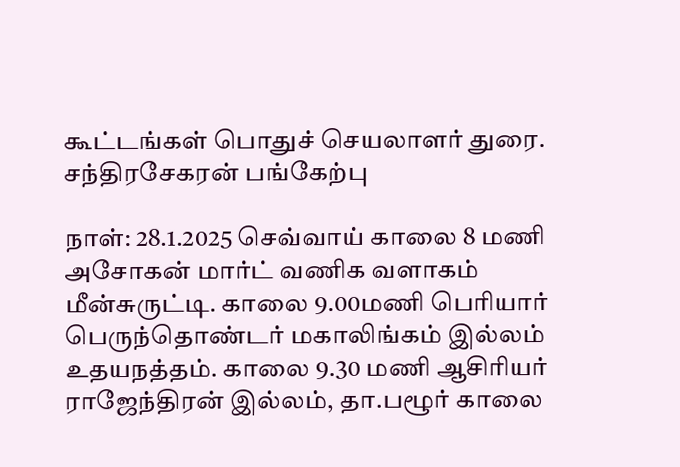கூட்டங்கள் பொதுச் செயலாளர் துரை. சந்திரசேகரன் பங்கேற்பு

நாள்: 28.1.2025 செவ்வாய் காலை 8 மணி அசோகன் மார்ட் வணிக வளாகம் மீன்சுருட்டி. காலை 9.00மணி பெரியார் பெருந்தொண்டர் மகாலிங்கம் இல்லம் உதயநத்தம். காலை 9.30 மணி ஆசிரியர் ராஜேந்திரன் இல்லம், தா.பழூர் காலை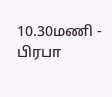10.30மணி - பிரபா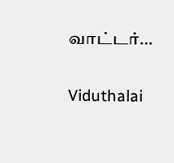வாட்டர்…

Viduthalai